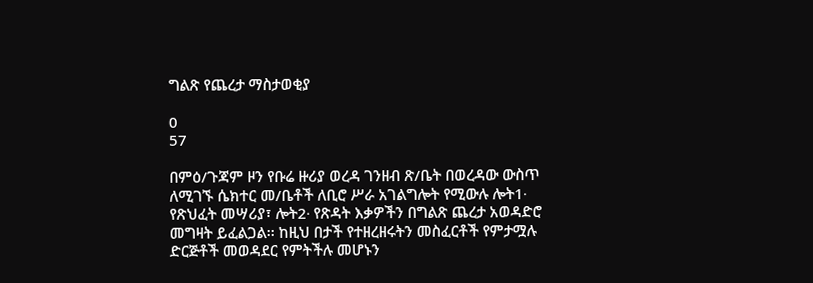ግልጽ የጨረታ ማስታወቂያ

0
57

በምዕ/ጉጃም ዞን የቡሬ ዙሪያ ወረዳ ገንዘብ ጽ/ቤት በወረዳው ውስጥ ለሚገኙ ሴክተር መ/ቤቶች ለቢሮ ሥራ አገልግሎት የሚውሉ ሎት1∙ የጽህፈት መሣሪያ፣ ሎት2∙ የጽዳት እቃዎችን በግልጽ ጨረታ አወዳድሮ መግዛት ይፈልጋል፡፡ ከዚህ በታች የተዘረዘሩትን መስፈርቶች የምታሟሉ ድርጅቶች መወዳደር የምትችሉ መሆኑን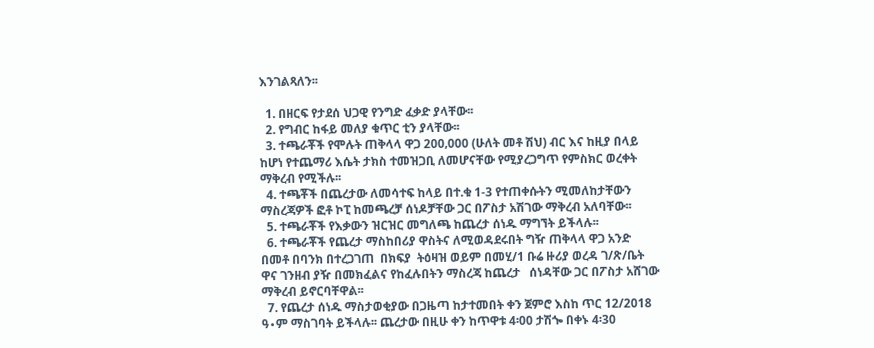እንገልጻለን፡፡

  1. በዘርፍ የታደሰ ህጋዊ የንግድ ፈቃድ ያላቸው፡፡
  2. የግብር ከፋይ መለያ ቁጥር ቲን ያላቸው፡፡
  3. ተጫራቾች የሞሉት ጠቅላላ ዋጋ 200‚000 (ሁለት መቶ ሽህ) ብር እና ከዚያ በላይ ከሆነ የተጨማሪ እሴት ታክስ ተመዝጋቢ ለመሆናቸው የሚያረጋግጥ የምስክር ወረቀት ማቅረብ የሚችሉ፡፡
  4. ተጫቾች በጨረታው ለመሳተፍ ከላይ በተ.ቁ 1-3 የተጠቀሱትን ሚመለከታቸውን ማስረጃዎች ፎቶ ኮፒ ከመጫረቻ ሰነዶቻቸው ጋር በፖስታ አሽገው ማቅረብ አለባቸው፡፡
  5. ተጫራቾች የእቃውን ዝርዝር መግለጫ ከጨረታ ሰነዱ ማግኘት ይችላሉ፡፡
  6. ተጫራቾች የጨረታ ማስከበሪያ ዋስትና ለሚወዳደሩበት ግዥ ጠቅላላ ዋጋ አንድ በመቶ በባንክ በተረጋገጠ  በክፍያ  ትዕዛዝ ወይም በመሂ/1 ቡሬ ዙሪያ ወረዳ ገ/ጽ/ቤት ዋና ገንዘብ ያዥ በመክፈልና የከፈሉበትን ማስረጃ ከጨረታ   ሰነዳቸው ጋር በፖስታ አሸገው  ማቅረብ ይኖርባቸዋል፡፡
  7. የጨረታ ሰነዱ ማስታወቂያው በጋዜጣ ከታተመበት ቀን ጀምሮ እስከ ጥር 12/2018 ዓ∙ም ማስገባት ይችላሉ፡፡ ጨረታው በዚሁ ቀን ከጥዋቱ 4፡00 ታሽጐ በቀኑ 4፡30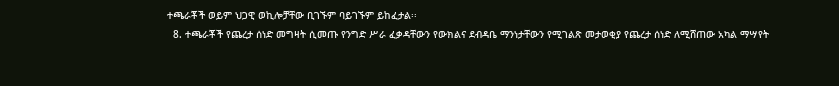ተጫራቾች ወይም ህጋዊ ወኪሎቻቸው ቢገኙም ባይገኙም ይከፈታል፡፡
  8. ተጫራቾች የጨረታ ሰነድ መግዛት ሲመጡ የንግድ ሥራ ፈቃዳቸውን የውክልና ደብዳቤ ማንነታቸውን የሚገልጽ መታወቂያ የጨረታ ሰነድ ለሚሸጠው አካል ማሣየት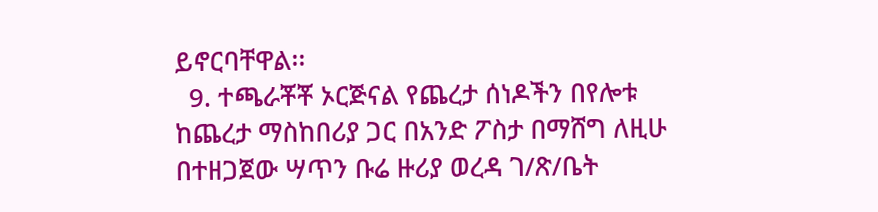ይኖርባቸዋል፡፡
  9. ተጫራቾቾ ኦርጅናል የጨረታ ሰነዶችን በየሎቱ ከጨረታ ማስከበሪያ ጋር በአንድ ፖስታ በማሸግ ለዚሁ በተዘጋጀው ሣጥን ቡሬ ዙሪያ ወረዳ ገ/ጽ/ቤት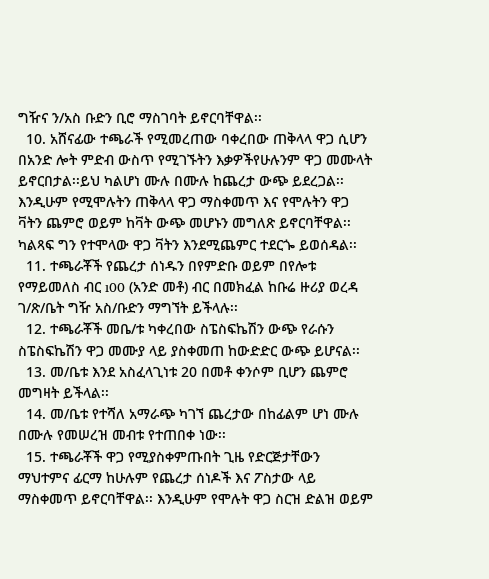ግዥና ን/አስ ቡድን ቢሮ ማስገባት ይኖርባቸዋል፡፡
  10. አሸናፊው ተጫራች የሚመረጠው ባቀረበው ጠቅላላ ዋጋ ሲሆን በአንድ ሎት ምድብ ውስጥ የሚገኙትን እቃዎችየሁሉንም ዋጋ መሙላት ይኖርበታል፡፡ይህ ካልሆነ ሙሉ በሙሉ ከጨረታ ውጭ ይደረጋል፡፡እንዲሁም የሚሞሉትን ጠቅላላ ዋጋ ማስቀመጥ እና የሞሉትን ዋጋ ቫትን ጨምሮ ወይም ከቫት ውጭ መሆኑን መግለጽ ይኖርባቸዋል፡፡ ካልጻፍ ግን የተሞላው ዋጋ ቫትን እንደሚጨምር ተደርጐ ይወሰዳል፡፡
  11. ተጫራቾች የጨረታ ሰነዱን በየምድቡ ወይም በየሎቱ የማይመለስ ብር ı00 (አንድ መቶ) ብር በመክፈል ከቡሬ ዙሪያ ወረዳ ገ/ጽ/ቤት ግዥ አስ/ቡድን ማግኘት ይችላሉ፡፡
  12. ተጫራቾች መቤ/ቱ ካቀረበው ስፔስፍኬሽን ውጭ የራሱን ስፔስፍኬሽን ዋጋ መሙያ ላይ ያስቀመጠ ከውድድር ውጭ ይሆናል፡፡
  13. መ/ቤቱ እንደ አስፈላጊነቱ 20 በመቶ ቀንሶም ቢሆን ጨምሮ መግዛት ይችላል፡፡
  14. መ/ቤቱ የተሻለ አማራጭ ካገኘ ጨረታው በከፊልም ሆነ ሙሉ በሙሉ የመሠረዝ መብቱ የተጠበቀ ነው፡፡
  15. ተጫራቾች ዋጋ የሚያስቀምጡበት ጊዜ የድርጅታቸውን ማህተምና ፊርማ ከሁሉም የጨረታ ሰነዶች እና ፖስታው ላይ ማስቀመጥ ይኖርባቸዋል፡፡ እንዲሁም የሞሉት ዋጋ ስርዝ ድልዝ ወይም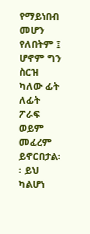የማይነበብ መሆን የለበትም ፤ ሆኖም ግን ስርዝ ካለው ፊት ለፊት ፖራፍ ወይም መፈረም ይኖርበታል፡፡ ይህ ካልሆነ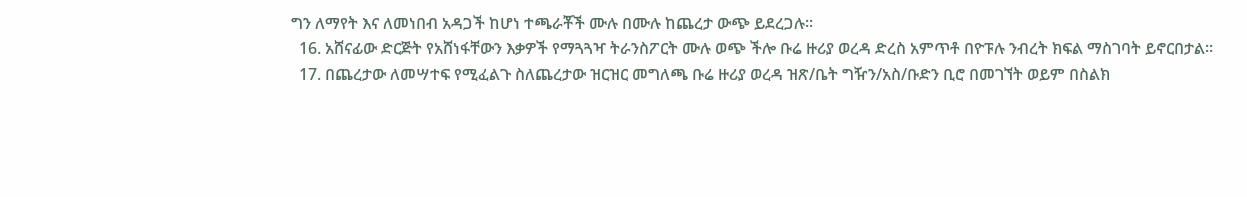ግን ለማየት እና ለመነበብ አዳጋች ከሆነ ተጫራቾች ሙሉ በሙሉ ከጨረታ ውጭ ይደረጋሉ፡፡
  16. አሸናፊው ድርጅት የአሸነፋቸውን እቃዎች የማጓጓዣ ትራንስፖርት ሙሉ ወጭ ችሎ ቡሬ ዙሪያ ወረዳ ድረስ አምጥቶ በዮፑሉ ንብረት ክፍል ማስገባት ይኖርበታል፡፡
  17. በጨረታው ለመሣተፍ የሚፈልጉ ስለጨረታው ዝርዝር መግለጫ ቡሬ ዙሪያ ወረዳ ዝጽ/ቤት ግዥን/አስ/ቡድን ቢሮ በመገኘት ወይም በስልክ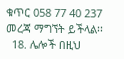ቁጥር 058 77 40 237 መረጃ ማግኘት ይችላል፡፡
  18. ሌሎች በዚህ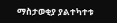ማስታወቂያ ያልተካተቱ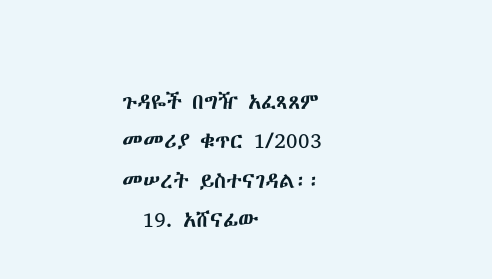ጉዳዬች በግዥ አፈጻጸም መመሪያ ቁጥር 1/2003 መሠረት ይስተናገዳል፡፡
  19. አሸናፊው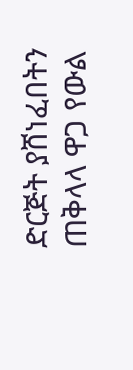ድርጅት ያሸነፈበትን ጠቅላላ ዋጋ የውል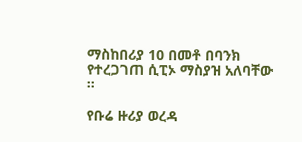ማስከበሪያ 10 በመቶ በባንክ የተረጋገጠ ሲፒኦ ማስያዝ አለባቸው ፡፡

የቡሬ ዙሪያ ወረዳ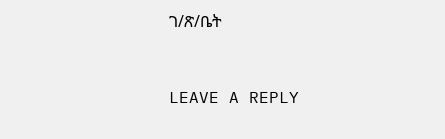ገ/ጽ/ቤት



LEAVE A REPLY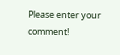Please enter your comment!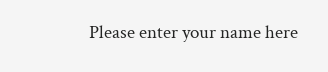Please enter your name here